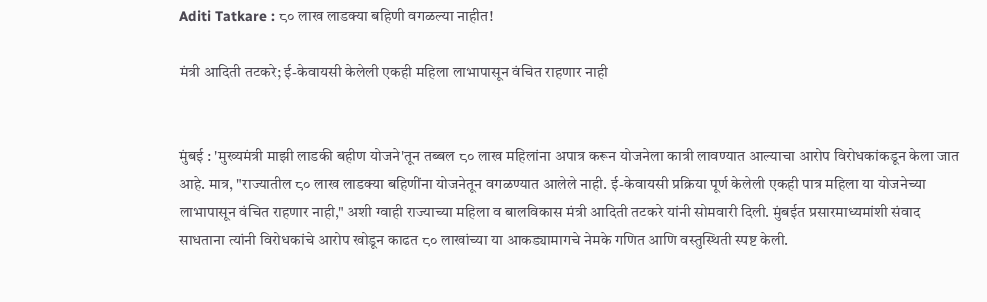Aditi Tatkare : ८० लाख लाडक्या बहिणी वगळल्या नाहीत!

मंत्री आदिती तटकरे; ई-केवायसी केलेली एकही महिला लाभापासून वंचित राहणार नाही


मुंबई : 'मुख्यमंत्री माझी लाडकी बहीण योजने'तून तब्बल ८० लाख महिलांना अपात्र करून योजनेला कात्री लावण्यात आल्याचा आरोप विरोधकांकडून केला जात आहे. मात्र, "राज्यातील ८० लाख लाडक्या बहिणींना योजनेतून वगळण्यात आलेले नाही. ई-केवायसी प्रक्रिया पूर्ण केलेली एकही पात्र महिला या योजनेच्या लाभापासून वंचित राहणार नाही," अशी ग्वाही राज्याच्या महिला व बालविकास मंत्री आदिती तटकरे यांनी सोमवारी दिली. मुंबईत प्रसारमाध्यमांशी संवाद साधताना त्यांनी विरोधकांचे आरोप खोडून काढत ८० लाखांच्या या आकड्यामागचे नेमके गणित आणि वस्तुस्थिती स्पष्ट केली.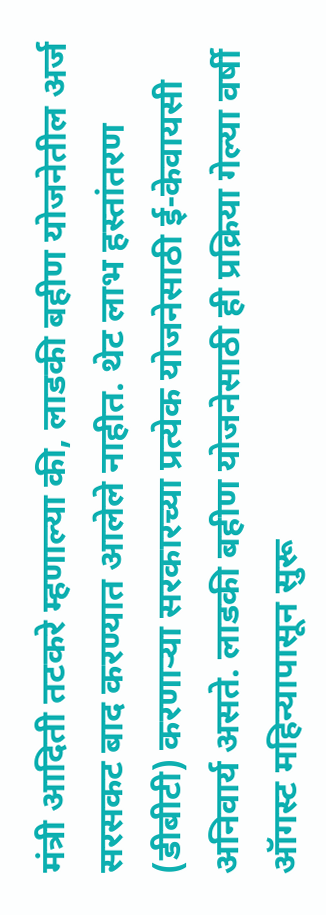मंत्री आदिती तटकरे म्हणाल्या की, लाडकी बहीण योजनेतील अर्ज सरसकट बाद करण्यात आलेले नाहीत. थेट लाभ हस्तांतरण (डीबीटी) करणाऱ्या सरकारच्या प्रत्येक योजनेसाठी ई-केवायसी अनिवार्य असते. लाडकी बहीण योजनेसाठी ही प्रक्रिया गेल्या वर्षी ऑगस्ट महिन्यापासून सुरू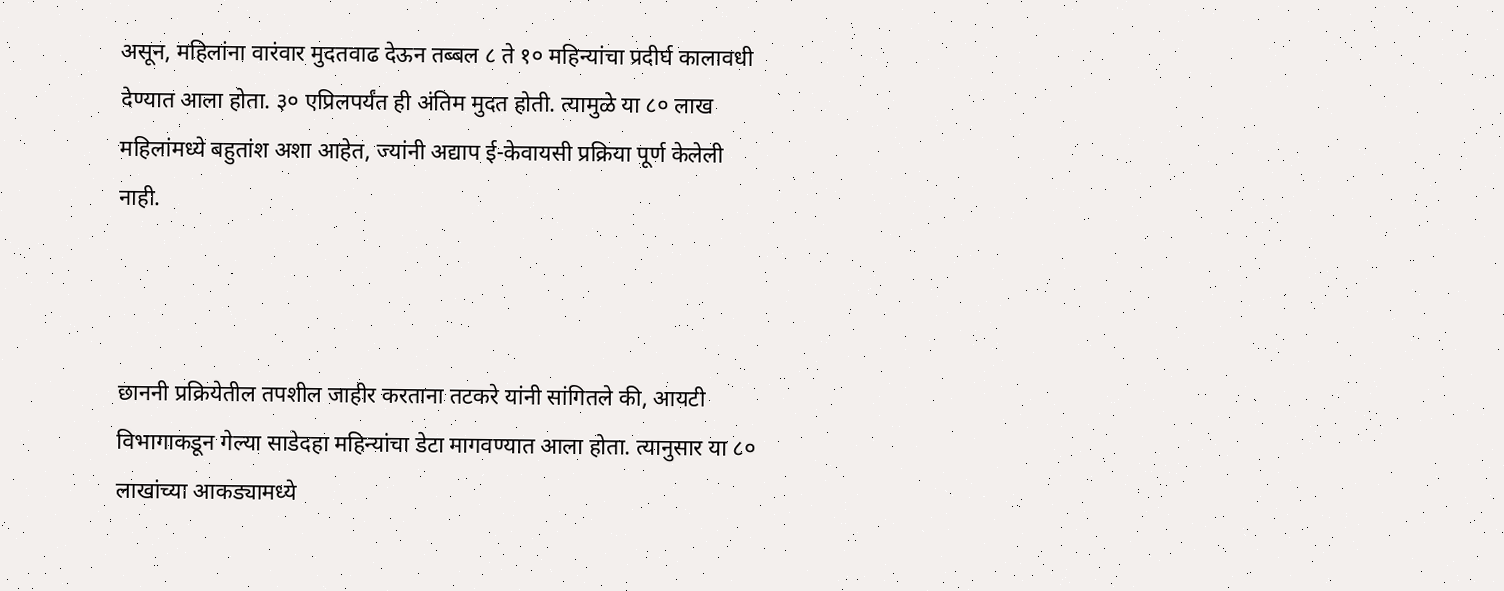असून, महिलांना वारंवार मुदतवाढ देऊन तब्बल ८ ते १० महिन्यांचा प्रदीर्घ कालावधी देण्यात आला होता. ३० एप्रिलपर्यंत ही अंतिम मुदत होती. त्यामुळे या ८० लाख महिलांमध्ये बहुतांश अशा आहेत, ज्यांनी अद्याप ई-केवायसी प्रक्रिया पूर्ण केलेली नाही.



छाननी प्रक्रियेतील तपशील जाहीर करताना तटकरे यांनी सांगितले की, आयटी विभागाकडून गेल्या साडेदहा महिन्यांचा डेटा मागवण्यात आला होता. त्यानुसार या ८० लाखांच्या आकड्यामध्ये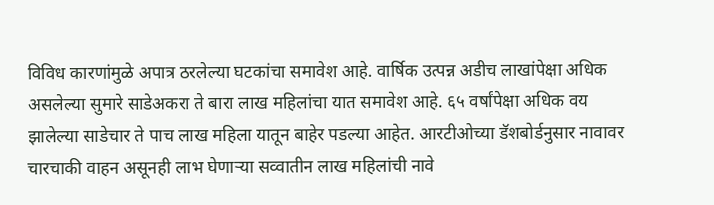विविध कारणांमुळे अपात्र ठरलेल्या घटकांचा समावेश आहे. वार्षिक उत्पन्न अडीच लाखांपेक्षा अधिक असलेल्या सुमारे साडेअकरा ते बारा लाख महिलांचा यात समावेश आहे. ६५ वर्षांपेक्षा अधिक वय झालेल्या साडेचार ते पाच लाख महिला यातून बाहेर पडल्या आहेत. आरटीओच्या डॅशबोर्डनुसार नावावर चारचाकी वाहन असूनही लाभ घेणाऱ्या सव्वातीन लाख महिलांची नावे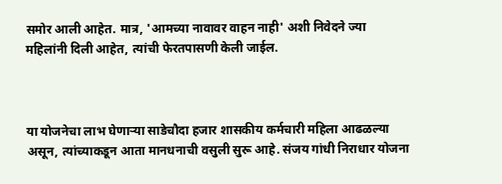समोर आली आहेत. मात्र, 'आमच्या नावावर वाहन नाही' अशी निवेदने ज्या महिलांनी दिली आहेत, त्यांची फेरतपासणी केली जाईल.



या योजनेचा लाभ घेणाऱ्या साडेचौदा हजार शासकीय कर्मचारी महिला आढळल्या असून, त्यांच्याकडून आता मानधनाची वसुली सुरू आहे. संजय गांधी निराधार योजना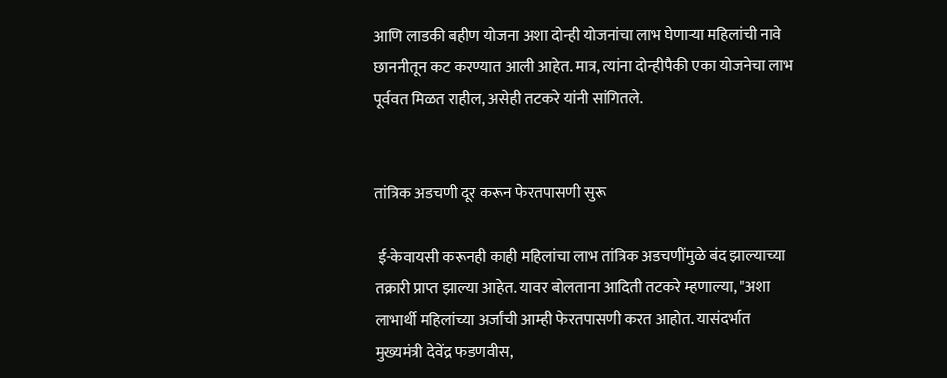आणि लाडकी बहीण योजना अशा दोन्ही योजनांचा लाभ घेणाऱ्या महिलांची नावे छाननीतून कट करण्यात आली आहेत. मात्र, त्यांना दोन्हीपैकी एका योजनेचा लाभ पूर्ववत मिळत राहील, असेही तटकरे यांनी सांगितले.


तांत्रिक अडचणी दूर करून फेरतपासणी सुरू

 ई-केवायसी करूनही काही महिलांचा लाभ तांत्रिक अडचणींमुळे बंद झाल्याच्या तक्रारी प्राप्त झाल्या आहेत. यावर बोलताना आदिती तटकरे म्हणाल्या, "अशा लाभार्थी महिलांच्या अर्जांची आम्ही फेरतपासणी करत आहोत. यासंदर्भात मुख्यमंत्री देवेंद्र फडणवीस,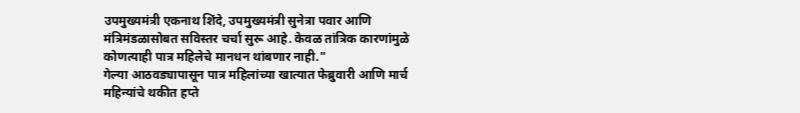उपमुख्यमंत्री एकनाथ शिंदे, उपमुख्यमंत्री सुनेत्रा पवार आणि मंत्रिमंडळासोबत सविस्तर चर्चा सुरू आहे. केवळ तांत्रिक कारणांमुळे कोणत्याही पात्र महिलेचे मानधन थांबणार नाही."
गेल्या आठवड्यापासून पात्र महिलांच्या खात्यात फेब्रुवारी आणि मार्च महिन्यांचे थकीत हप्ते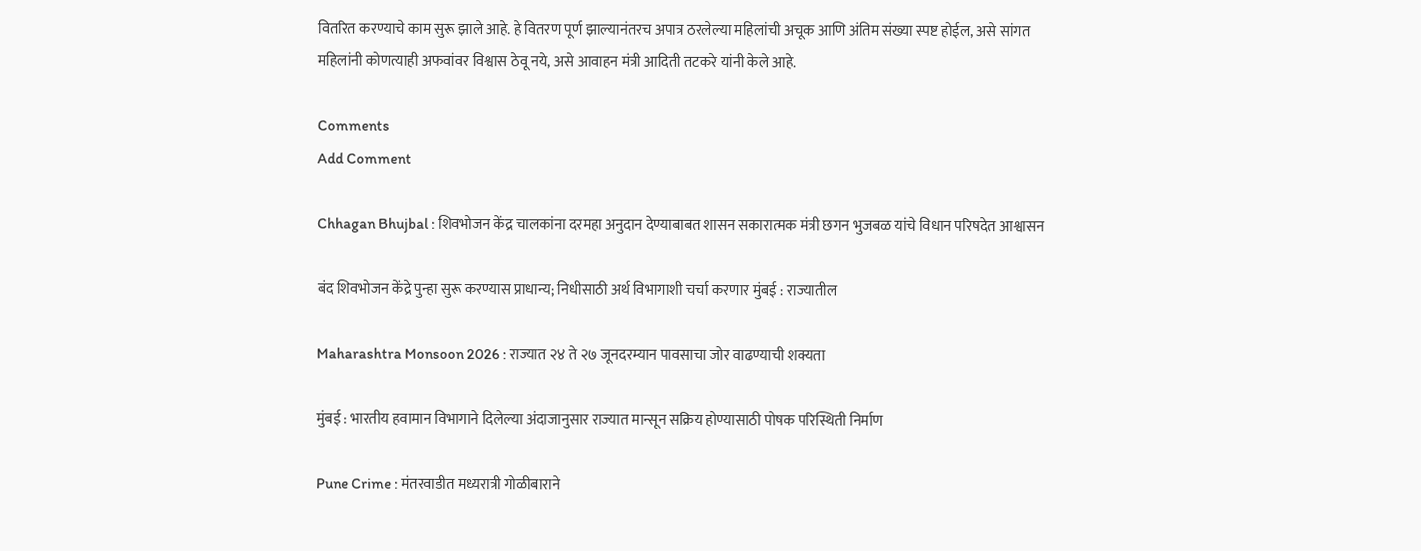वितरित करण्याचे काम सुरू झाले आहे. हे वितरण पूर्ण झाल्यानंतरच अपात्र ठरलेल्या महिलांची अचूक आणि अंतिम संख्या स्पष्ट होईल, असे सांगत महिलांनी कोणत्याही अफवांवर विश्वास ठेवू नये, असे आवाहन मंत्री आदिती तटकरे यांनी केले आहे.

Comments
Add Comment

Chhagan Bhujbal : शिवभोजन केंद्र चालकांना दरमहा अनुदान देण्याबाबत शासन सकारात्मक मंत्री छगन भुजबळ यांचे विधान परिषदेत आश्वासन

बंद शिवभोजन केंद्रे पुन्हा सुरू करण्यास प्राधान्य; निधीसाठी अर्थ विभागाशी चर्चा करणार मुंबई : राज्यातील

Maharashtra Monsoon 2026 : राज्यात २४ ते २७ जूनदरम्यान पावसाचा जोर वाढण्याची शक्यता

मुंबई : भारतीय हवामान विभागाने दिलेल्या अंदाजानुसार राज्यात मान्सून सक्रिय होण्यासाठी पोषक परिस्थिती निर्माण

Pune Crime : मंतरवाडीत मध्यरात्री गोळीबाराने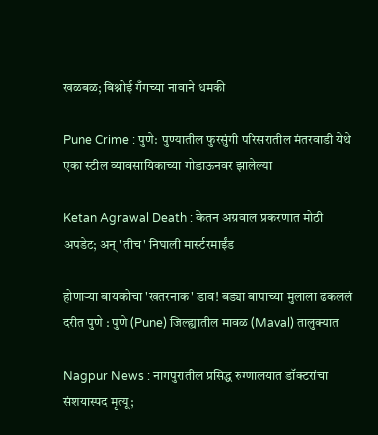खळबळ; बिश्नोई गँगच्या नावाने धमकी

Pune Crime : पुणे:  पुण्यातील फुरसुंगी परिसरातील मंतरवाडी येथे एका स्टील व्यावसायिकाच्या गोडाऊनवर झालेल्या

Ketan Agrawal Death : केतन अग्रवाल प्रकरणात मोठी अपडेट; अन् 'तीच' निघाली मार्स्टरमाईंड

होणाऱ्या बायकोचा 'खतरनाक' डाव! बड्या बापाच्या मुलाला ढकललं दरीत पुणे : पुणे (Pune) जिल्ह्यातील मावळ (Maval) तालुक्यात

Nagpur News : नागपुरातील प्रसिद्ध रुग्णालयात डॉक्टरांचा संशयास्पद मृत्यू;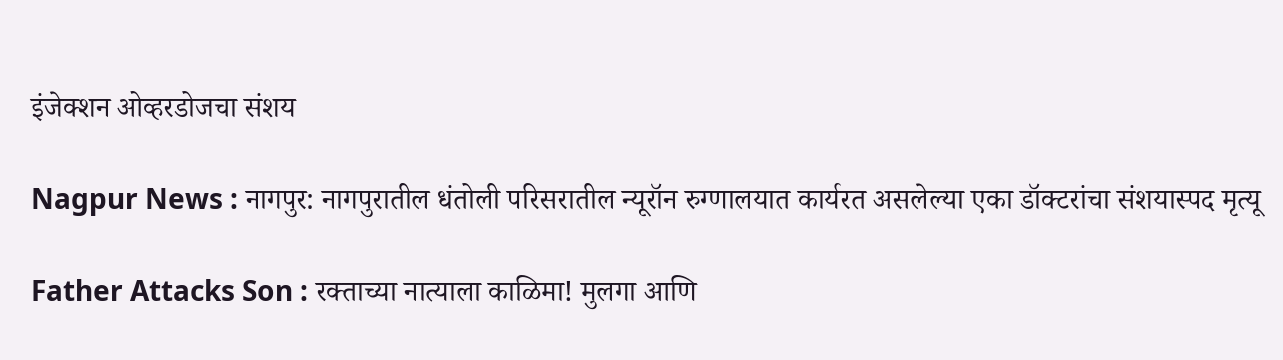इंजेक्शन ओव्हरडोजचा संशय

Nagpur News : नागपुर: नागपुरातील धंतोली परिसरातील न्यूरॉन रुग्णालयात कार्यरत असलेल्या एका डॉक्टरांचा संशयास्पद मृत्यू

Father Attacks Son : रक्ताच्या नात्याला काळिमा! मुलगा आणि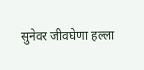सुनेवर जीवघेणा हल्ला